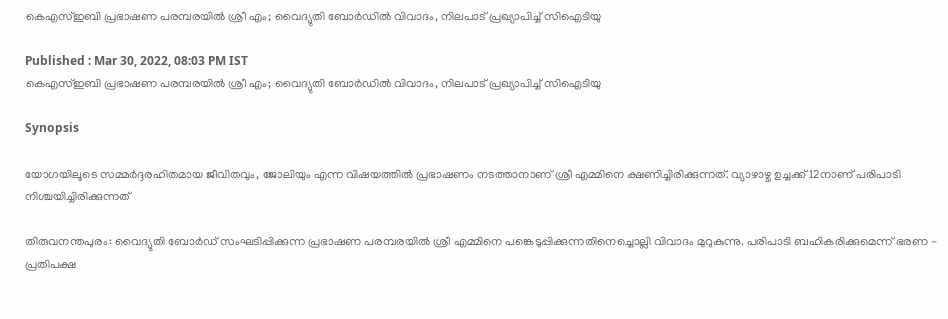കെഎസ്ഇബി പ്രഭാഷണ പരമ്പരയിൽ ശ്രീ എം; വൈദ്യുതി ബോർഡിൽ വിവാദം, നിലപാട് പ്രഖ്യാപിച്ച് സിഐടിയു

Published : Mar 30, 2022, 08:03 PM IST
കെഎസ്ഇബി പ്രഭാഷണ പരമ്പരയിൽ ശ്രീ എം; വൈദ്യുതി ബോർഡിൽ വിവാദം, നിലപാട് പ്രഖ്യാപിച്ച് സിഐടിയു

Synopsis

യോഗയിലൂടെ സമ്മര്‍ദ്ദരഹിതമായ ജീവിതവും, ജോലിയും എന്ന വിഷയത്തില്‍ പ്രഭാഷണം നടത്താനാണ് ശ്രീ എമ്മിനെ ക്ഷണിച്ചിരിക്കുന്നത്. വ്യാഴാഴ്ച ഉച്ചക്ക് 12നാണ് പരിപാടി നിശ്ചയിച്ചിരിക്കുന്നത്

തിരുവനന്തപുരം: വൈദ്യുതി ബോര്‍ഡ് സംഘടിപ്പിക്കുന്ന പ്രഭാഷണ പരമ്പരയില്‍ ശ്രീ എമ്മിനെ പങ്കെടുപ്പിക്കുന്നതിനെച്ചൊല്ലി വിവാദം മുറുകുന്നു. പരിപാടി ബഹികരിക്കുമെന്ന് ഭരണ - പ്രതിപക്ഷ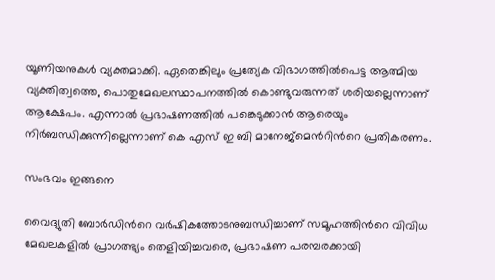യൂണിയനുകള്‍ വ്യക്തമാക്കി. ഏതെങ്കിലും പ്രത്യേക വിഭാഗത്തില്‍പെട്ട ആത്മിയ വ്യക്തിത്വത്തെ, പൊതുമേഖലസ്ഥാപനത്തില്‍ കൊണ്ടുവരുന്നത് ശരിയല്ലെന്നാണ് ആക്ഷേപം. എന്നാല്‍ പ്രഭാഷണത്തില്‍ പങ്കെടുക്കാന്‍ ആരെയും നിര്‍ബന്ധിക്കുന്നില്ലെന്നാണ് കെ എസ് ഇ ബി മാനേജ്മെന്‍റിന്‍റെ പ്രതികരണം.

സംഭവം ഇങ്ങനെ

വൈദ്യുതി ബോര്‍ഡിന്‍റെ വര്‍ഷികത്തോടനുബന്ധിച്ചാണ് സമൂഹത്തിന്‍റെ വിവിധ മേഖലകളില്‍ പ്രാഗത്ഭ്യം തെളിയിച്ചവരെ, പ്രഭാഷണ പരമ്പരക്കായി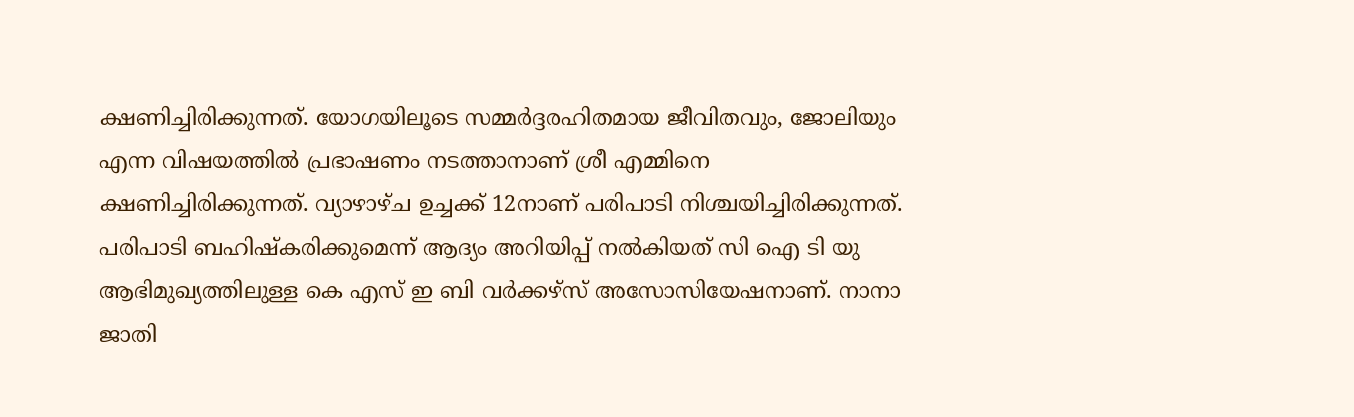ക്ഷണിച്ചിരിക്കുന്നത്. യോഗയിലൂടെ സമ്മര്‍ദ്ദരഹിതമായ ജീവിതവും, ജോലിയും എന്ന വിഷയത്തില്‍ പ്രഭാഷണം നടത്താനാണ് ശ്രീ എമ്മിനെ ക്ഷണിച്ചിരിക്കുന്നത്. വ്യാഴാഴ്ച ഉച്ചക്ക് 12നാണ് പരിപാടി നിശ്ചയിച്ചിരിക്കുന്നത്. പരിപാടി ബഹിഷ്കരിക്കുമെന്ന് ആദ്യം അറിയിപ്പ് നല്‍കിയത് സി ഐ ടി യു ആഭിമുഖ്യത്തിലുള്ള കെ എസ് ഇ ബി വര്‍ക്കഴ്സ് അസോസിയേഷനാണ്. നാനാ ജാതി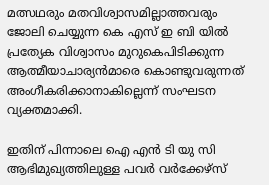മത്സഥരും മതവിശ്വാസമില്ലാത്തവരും ജോലി ചെയ്യുന്ന കെ എസ് ഇ ബി യില്‍ പ്രത്യേക വിശ്വാസം മുറുകെപിടിക്കുന്ന ആത്മീയാചാര്യന്‍മാരെ കൊണ്ടുവരുന്നത് അംഗീകരിക്കാനാകില്ലെന്ന് സംഘടന വ്യക്തമാക്കി.

ഇതിന് പിന്നാലെ ഐ എന്‍ ടി യു സി ആഭിമുഖ്യത്തിലുള്ള പവര്‍ വര്‍ക്കേഴ്സ്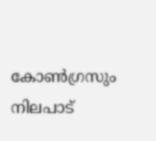കോണ്‍ഗ്രസും നിലപാട്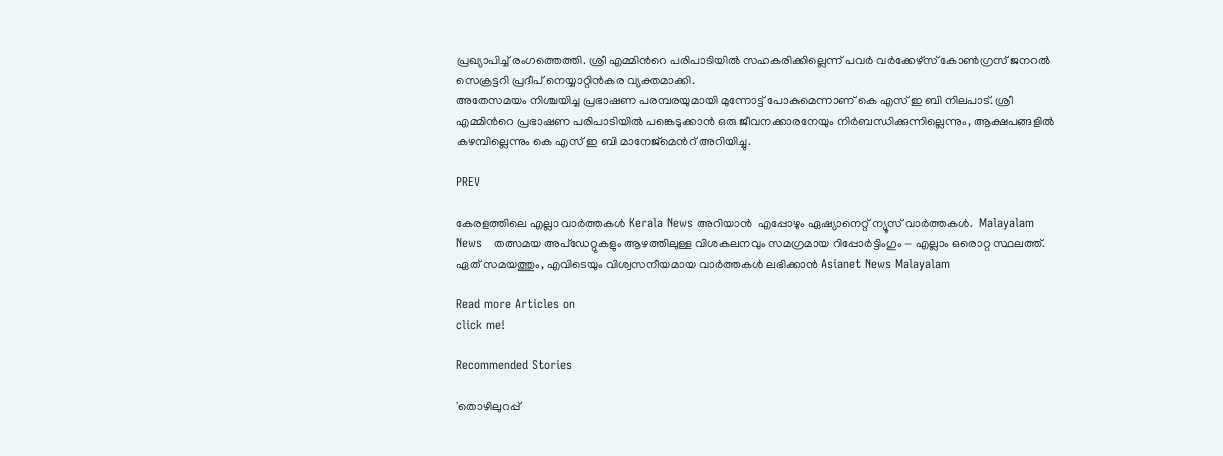പ്രഖ്യാപിച്ച് രംഗത്തെത്തി. ശ്രീ എമ്മിന്‍റെ പരിപാടിയില്‍ സഹകരിക്കില്ലെന്ന് പവര്‍ വര്‍ക്കേഴ്സ് കോണ്‍ഗ്രസ് ജനറൽ സെക്രട്ടറി പ്രദീപ് നെയ്യാറ്റിന്‍കര വ്യക്തമാക്കി.
അതേസമയം നിശ്ചയിച്ച പ്രഭാഷണ പരമ്പരയുമായി മുന്നോട്ട് പോകുമെന്നാണ് കെ എസ് ഇ ബി നിലപാട്. ശ്രീ എമ്മിന്‍റെ പ്രഭാഷണ പരിപാടിയില്‍ പങ്കെടുക്കാന്‍ ഒരു ജീവനക്കാരനേയും നിര്‍ബന്ധിക്കുന്നില്ലെന്നും, ആക്ഷപങ്ങളില്‍ കഴമ്പില്ലെന്നും കെ എസ് ഇ ബി മാനേജ്മെന്‍റ് അറിയിച്ചു.

PREV

കേരളത്തിലെ എല്ലാ വാർത്തകൾ Kerala News അറിയാൻ  എപ്പോഴും ഏഷ്യാനെറ്റ് ന്യൂസ് വാർത്തകൾ.  Malayalam News   തത്സമയ അപ്‌ഡേറ്റുകളും ആഴത്തിലുള്ള വിശകലനവും സമഗ്രമായ റിപ്പോർട്ടിംഗും — എല്ലാം ഒരൊറ്റ സ്ഥലത്ത്. ഏത് സമയത്തും, എവിടെയും വിശ്വസനീയമായ വാർത്തകൾ ലഭിക്കാൻ Asianet News Malayalam

Read more Articles on
click me!

Recommended Stories

'തൊഴിലുറപ്പ്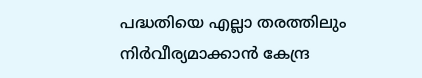പദ്ധതിയെ എല്ലാ തരത്തിലും നിർവീര്യമാക്കാൻ കേന്ദ്ര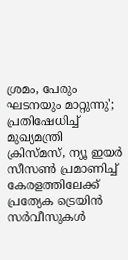ശ്രമം, പേരും ഘടനയും മാറ്റുന്നു'; പ്രതിഷേധിച്ച് മുഖ്യമന്ത്രി
ക്രിസ്മസ്, ന്യൂ ഇയര്‍ സീസണ്‍ പ്രമാണിച്ച് കേരളത്തിലേക്ക് പ്രത്യേക ട്രെയിന്‍ സര്‍വീസുകള്‍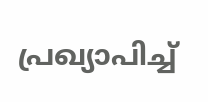പ്രഖ്യാപിച്ച്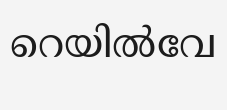റെയിൽവേ